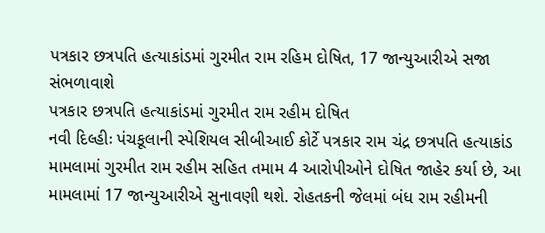પત્રકાર છત્રપતિ હત્યાકાંડમાં ગુરમીત રામ રહિમ દોષિત, 17 જાન્યુઆરીએ સજા સંભળાવાશે
પત્રકાર છત્રપતિ હત્યાકાંડમાં ગુરમીત રામ રહીમ દોષિત
નવી દિલ્હીઃ પંચકૂલાની સ્પેશિયલ સીબીઆઈ કોર્ટે પત્રકાર રામ ચંદ્ર છત્રપતિ હત્યાકાંડ મામલામાં ગુરમીત રામ રહીમ સહિત તમામ 4 આરોપીઓને દોષિત જાહેર કર્યા છે, આ મામલામાં 17 જાન્યુઆરીએ સુનાવણી થશે. રોહતકની જેલમાં બંધ રામ રહીમની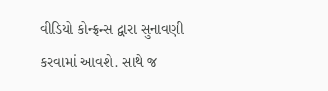વીડિયો કોન્ફ્રન્સ દ્વારા સુનાવણી કરવામાં આવશે. સાથે જ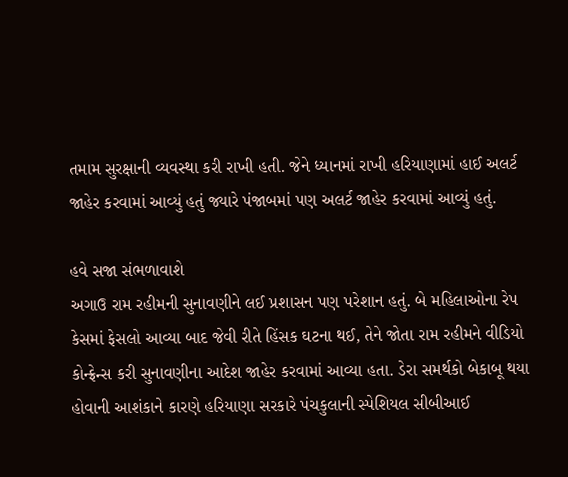તમામ સુરક્ષાની વ્યવસ્થા કરી રાખી હતી. જેને ધ્યાનમાં રાખી હરિયાણામાં હાઈ અલર્ટ જાહેર કરવામાં આવ્યું હતું જ્યારે પંજાબમાં પણ અલર્ટ જાહેર કરવામાં આવ્યું હતું.

હવે સજા સંભળાવાશે
અગાઉ રામ રહીમની સુનાવણીને લઈ પ્રશાસન પણ પરેશાન હતું. બે મહિલાઓના રેપ કેસમાં ફેસલો આવ્યા બાદ જેવી રીતે હિંસક ઘટના થઈ, તેને જોતા રામ રહીમને વીડિયો કોન્ફ્રેન્સ કરી સુનાવણીના આદેશ જાહેર કરવામાં આવ્યા હતા. ડેરા સમર્થકો બેકાબૂ થયા હોવાની આશંકાને કારણે હરિયાણા સરકારે પંચકુલાની સ્પેશિયલ સીબીઆઈ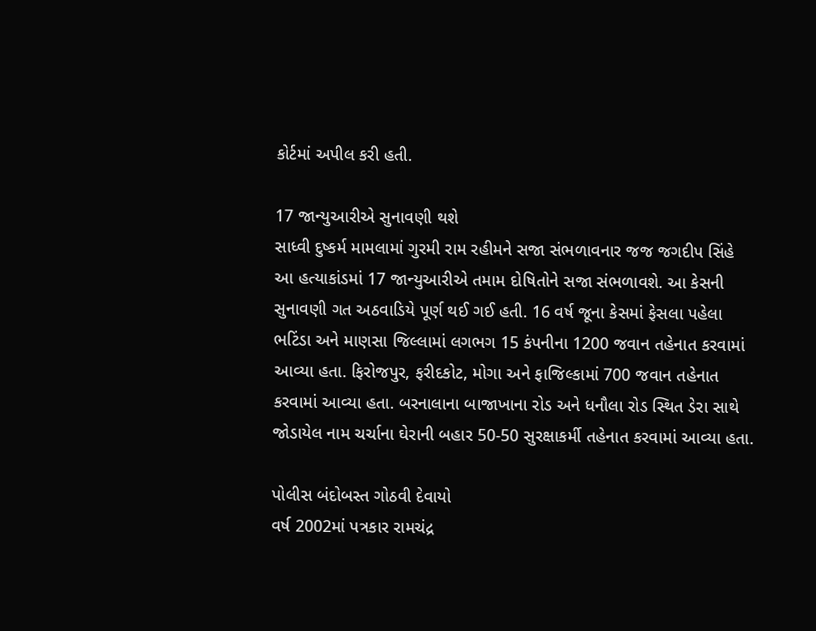કોર્ટમાં અપીલ કરી હતી.

17 જાન્યુઆરીએ સુનાવણી થશે
સાધ્વી દુષ્કર્મ મામલામાં ગુરમી રામ રહીમને સજા સંભળાવનાર જજ જગદીપ સિંહે આ હત્યાકાંડમાં 17 જાન્યુઆરીએ તમામ દોષિતોને સજા સંભળાવશે. આ કેસની સુનાવણી ગત અઠવાડિયે પૂર્ણ થઈ ગઈ હતી. 16 વર્ષ જૂના કેસમાં ફેસલા પહેલા ભટિંડા અને માણસા જિલ્લામાં લગભગ 15 કંપનીના 1200 જવાન તહેનાત કરવામાં આવ્યા હતા. ફિરોજપુર, ફરીદકોટ, મોગા અને ફાજિલ્કામાં 700 જવાન તહેનાત કરવામાં આવ્યા હતા. બરનાલાના બાજાખાના રોડ અને ધનૌલા રોડ સ્થિત ડેરા સાથે જોડાયેલ નામ ચર્ચાના ઘેરાની બહાર 50-50 સુરક્ષાકર્મી તહેનાત કરવામાં આવ્યા હતા.

પોલીસ બંદોબસ્ત ગોઠવી દેવાયો
વર્ષ 2002માં પત્રકાર રામચંદ્ર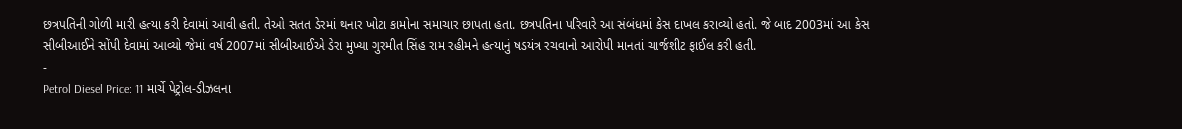છત્રપતિની ગોળી મારી હત્યા કરી દેવામાં આવી હતી. તેઓ સતત ડેરમાં થનાર ખોટા કામોના સમાચાર છાપતા હતા. છત્રપતિના પરિવારે આ સંબંધમાં કેસ દાખલ કરાવ્યો હતો. જે બાદ 2003માં આ કેસ સીબીઆઈને સોંપી દેવામાં આવ્યો જેમાં વર્ષ 2007માં સીબીઆઈએ ડેરા મુખ્યા ગુરમીત સિંહ રામ રહીમને હત્યાનું ષડયંત્ર રચવાનો આરોપી માનતાં ચાર્જશીટ ફાઈલ કરી હતી.
-
Petrol Diesel Price: 11 માર્ચે પેટ્રોલ-ડીઝલના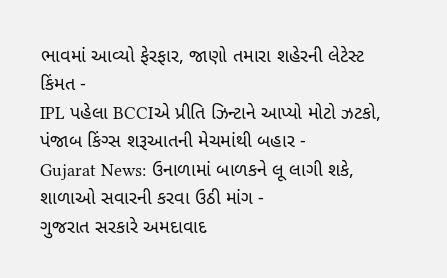ભાવમાં આવ્યો ફેરફાર, જાણો તમારા શહેરની લેટેસ્ટ કિંમત -
IPL પહેલા BCCIએ પ્રીતિ ઝિન્ટાને આપ્યો મોટો ઝટકો, પંજાબ કિંગ્સ શરૂઆતની મેચમાંથી બહાર -
Gujarat News: ઉનાળામાં બાળકને લૂ લાગી શકે, શાળાઓ સવારની કરવા ઉઠી માંગ -
ગુજરાત સરકારે અમદાવાદ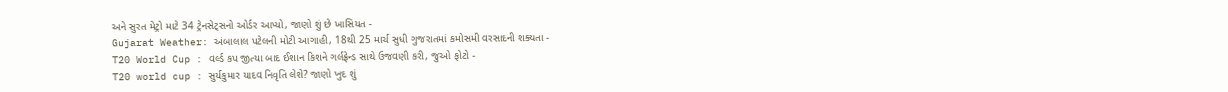અને સુરત મેટ્રો માટે 34 ટ્રેનસેટ્સનો ઓર્ડર આપ્યો, જાણો શું છે ખાસિયત -
Gujarat Weather: અંબાલાલ પટેલની મોટી આગાહી, 18થી 25 માર્ચ સુધી ગુજરાતમાં કમોસમી વરસાદની શક્યતા -
T20 World Cup : વર્લ્ડ કપ જીત્યા બાદ ઈશાન કિશને ગર્લફ્રેન્ડ સાથે ઉજવણી કરી, જુઓ ફોટો -
T20 world cup : સુર્યકુમાર યાદવ નિવૃતિ લેશે? જાણો ખુદ શું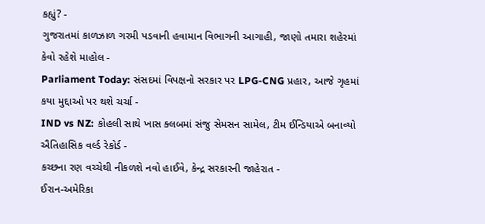કહ્યું? -
ગુજરાતમાં કાળઝાળ ગરમી પડવાની હવામાન વિભાગની આગાહી, જાણો તમારા શહેરમાં કેવો રહેશે માહોલ -
Parliament Today: સંસદમાં વિપક્ષનો સરકાર પર LPG-CNG પ્રહાર, આજે ગૃહમાં કયા મુદ્દાઓ પર થશે ચર્ચા -
IND vs NZ: કોહલી સાથે ખાસ ક્લબમાં સંજુ સેમસન સામેલ, ટીમ ઈન્ડિયાએ બનાવ્યો ઐતિહાસિક વર્લ્ડ રેકોર્ડ -
કચ્છના રણ વચ્ચેથી નીકળશે નવો હાઈવે, કેન્દ્ર સરકારની જાહેરાત -
ઈરાન-અમેરિકા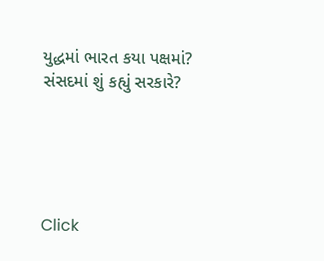યુદ્ધમાં ભારત કયા પક્ષમાં? સંસદમાં શું કહ્યું સરકારે?





Click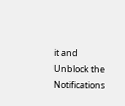it and Unblock the Notifications